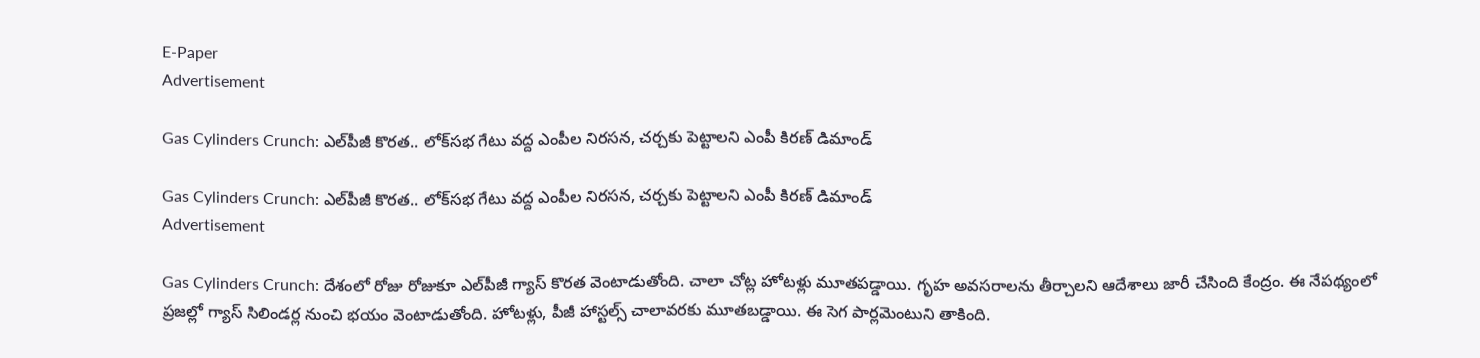E-Paper
Advertisement

Gas Cylinders Crunch: ఎల్‌పీజీ కొరత.. లోక్‌సభ గేటు వద్ద ఎంపీల నిరసన, చర్చకు పెట్టాలని ఎంపీ కిరణ్ డిమాండ్

Gas Cylinders Crunch: ఎల్‌పీజీ కొరత.. లోక్‌సభ గేటు వద్ద ఎంపీల నిరసన, చర్చకు పెట్టాలని ఎంపీ కిరణ్ డిమాండ్
Advertisement

Gas Cylinders Crunch: దేశంలో రోజు రోజుకూ ఎల్‌పీజీ గ్యాస్ కొరత వెంటాడుతోంది. చాలా చోట్ల హోటళ్లు మూతపడ్డాయి. గృహ అవసరాలను తీర్చాలని ఆదేశాలు జారీ చేసింది కేంద్రం. ఈ నేపథ్యంలో ప్రజల్లో గ్యాస్ సిలిండర్ల నుంచి భయం వెంటాడుతోంది. హోటళ్లు, పీజీ హాస్టల్స్ చాలావరకు మూతబడ్డాయి. ఈ సెగ పార్లమెంటుని తాకింది.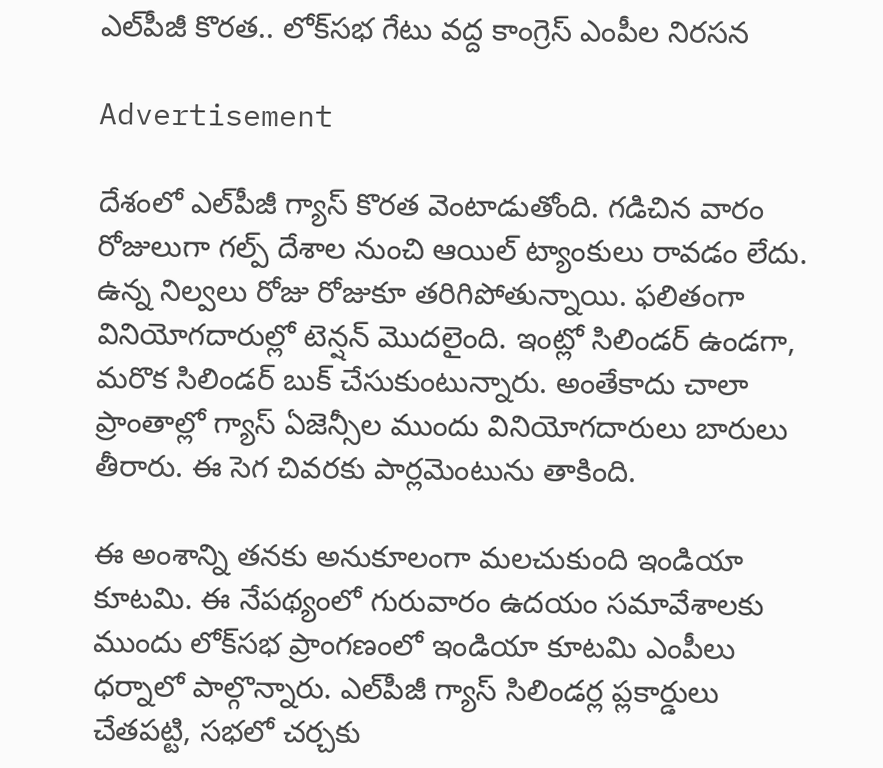ఎల్‌పీజీ కొరత.. లోక్‌సభ గేటు వద్ద కాంగ్రెస్ ఎంపీల నిరసన

Advertisement

దేశంలో ఎల్‌పీజీ గ్యాస్ కొరత వెంటాడుతోంది. గడిచిన వారం రోజులుగా గల్ప్ దేశాల నుంచి ఆయిల్ ట్యాంకులు రావడం లేదు. ఉన్న నిల్వలు రోజు రోజుకూ తరిగిపోతున్నాయి. ఫలితంగా వినియోగదారుల్లో టెన్షన్ మొదలైంది. ఇంట్లో సిలిండర్ ఉండగా, మరొక సిలిండర్ బుక్ చేసుకుంటున్నారు. అంతేకాదు చాలా ప్రాంతాల్లో గ్యాస్ ఏజెన్సీల ముందు వినియోగదారులు బారులు తీరారు. ఈ సెగ చివరకు పార్లమెంటును తాకింది.

ఈ అంశాన్ని తనకు అనుకూలంగా మలచుకుంది ఇండియా కూటమి. ఈ నేపథ్యంలో గురువారం ఉదయం సమావేశాలకు ముందు లోక్‌సభ ప్రాంగణంలో ఇండియా కూటమి ఎంపీలు ధర్నాలో పాల్గొన్నారు. ఎల్‌పీజీ గ్యాస్ సిలిండర్ల ప్లకార్డులు చేతపట్టి, సభలో చర్చకు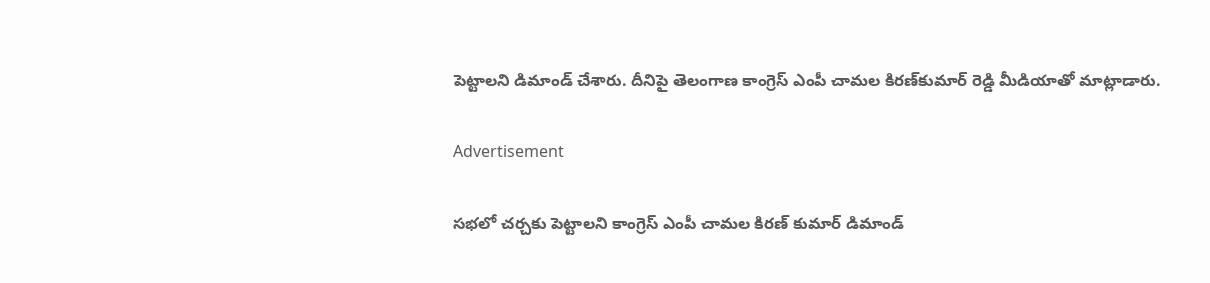పెట్టాలని డిమాండ్ చేశారు. దీనిపై తెలంగాణ కాంగ్రెస్ ఎంపీ చామల కిరణ్‌కుమార్ రెడ్డి మీడియాతో మాట్లాడారు.

Advertisement

సభలో చర్చకు పెట్టాలని కాంగ్రెస్ ఎంపీ చామల కిరణ్ కుమార్ డిమాండ్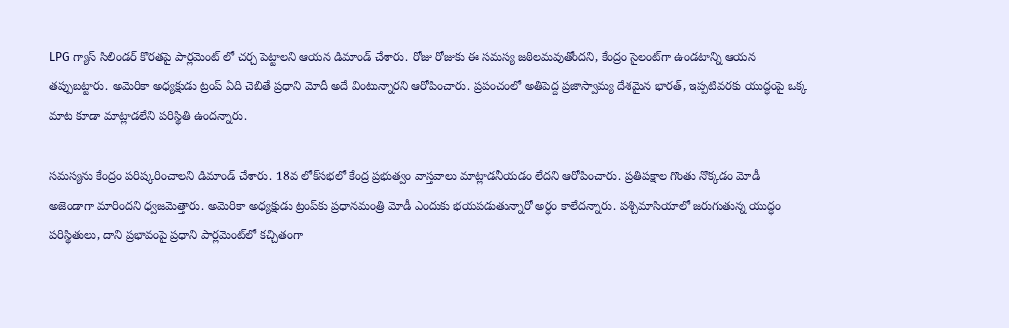LPG గ్యాస్ సిలిండర్ కొరతపై పార్లమెంట్ లో చర్చ పెట్టాలని ఆయన డిమాండ్ చేశారు. రోజు రోజుకు ఈ సమస్య జఠిలమవుతోందని, కేంద్రం సైలంట్‌గా ఉండటాన్ని ఆయన తప్పుబట్టారు. అమెరికా అధ్యక్షుడు ట్రంప్ ఏది చెబితే ప్రధాని మోదీ అదే వింటున్నారని ఆరోపించారు. ప్రపంచంలో అతిపెద్ద ప్రజాస్వామ్య దేశమైన భారత్, ఇప్పటివరకు యుద్ధంపై ఒక్క మాట కూడా మాట్లాడలేని పరిస్థితి ఉందన్నారు.

సమస్యను కేంద్రం పరిష్కరించాలని డిమాండ్ చేశారు. 18వ లోక్‌సభలో కేంద్ర ప్రభుత్వం వాస్తవాలు మాట్లాడనీయడం లేదని ఆరోపించారు. ప్రతిపక్షాల గొంతు నొక్కడం మోడీ అజెండాగా మారిందని ధ్వజమెత్తారు. అమెరికా అధ్యక్షుడు ట్రంప్‌కు ప్రధానమంత్రి మోడీ ఎందుకు భయపడుతున్నారో అర్ధం కాలేదన్నారు. పశ్చిమాసియాలో జరుగుతున్న యుద్ధం పరిస్థితులు, దాని ప్రభావంపై ప్రధాని పార్లమెంట్‌లో కచ్చితంగా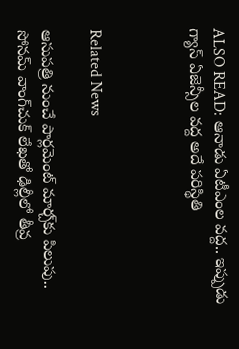ALSO READ: ఆనాడు ఏటీఎంల వద్ద.. ఇప్పుడు గ్యాస్ ఏజెన్సీల వద్ద అదే పరిస్థితి



Related News

ఆసుపత్రి నుంచే పార్లమెంట్ మార్చ్‌కు పిలుపు.. సోనమ్ వాంగ్‌చుక్ లేఖతో ఢిల్లీలో తీవ్ర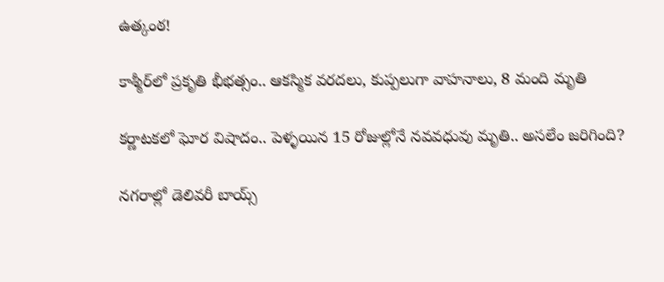ఉత్కంఠ!

కాశ్మీర్‌లో ప్రకృతి భీభత్సం.. ఆకస్మిక వరదలు, కుప్పలుగా వాహనాలు, 8 మంది మృతి

కర్ణాటకలో ఘోర విషాదం.. పెళ్ళయిన 15 రోజుల్లోనే నవవధువు మృతి.. అసలేం జరిగింది?

నగరాల్లో డెలివరీ బాయ్స్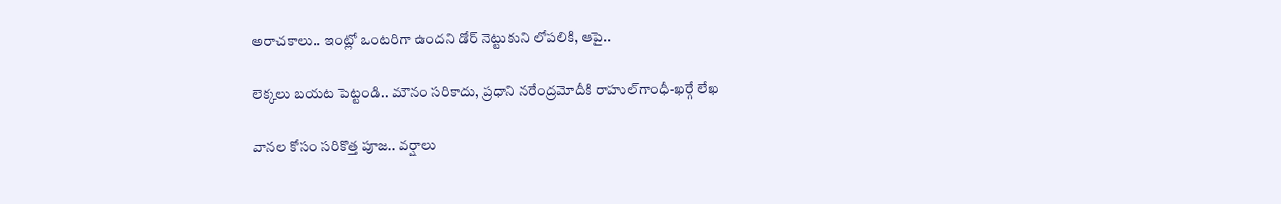అరాచకాలు.. ఇంట్లో ఒంటరిగా ఉందని డోర్ నెట్టుకుని లోపలికి, ఆపై..

లెక్కలు బయట పెట్టండి.. మౌనం సరికాదు, ప్రధాని నరేంద్రమోదీకి రాహుల్‌‌గాంధీ-ఖర్గే లేఖ

వానల కోసం సరికొత్త పూజ.. వర్షాలు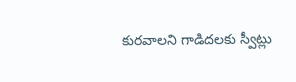కురవాలని గాడిదలకు స్వీట్లు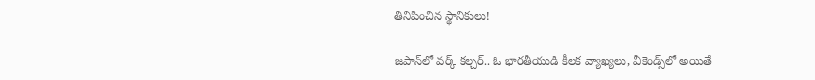తినిపించిన స్థానికులు!

జపాన్‌లో వర్క్ కల్చర్.. ఓ భారతీయుడి కీలక వ్యాఖ్యలు, వీకెండ్స్‌లో అయితే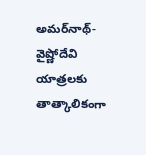అమర్‌నాథ్-వైష్ణోదేవి యాత్రలకు తాత్కాలికంగా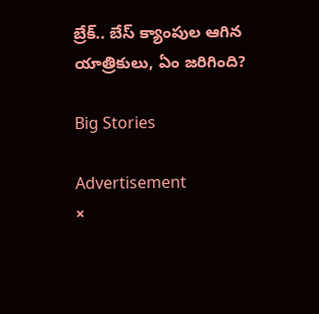బ్రేక్.. బేస్ క్యాంపుల ఆగిన యాత్రికులు, ఏం జరిగింది?

Big Stories

Advertisement
×